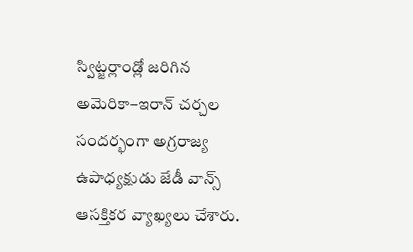స్విట్జర్లాండ్లో జరిగిన అమెరికా–ఇరాన్ చర్చల సందర్భంగా అగ్రరాజ్య ఉపాధ్యక్షుడు జేడీ వాన్స్ ఆసక్తికర వ్యాఖ్యలు చేశారు.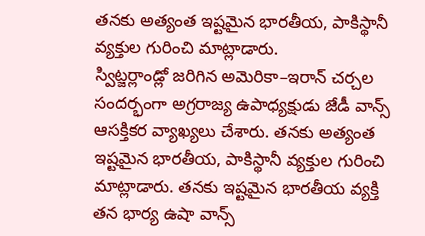తనకు అత్యంత ఇష్టమైన భారతీయ, పాకిస్థానీ వ్యక్తుల గురించి మాట్లాడారు.
స్విట్జర్లాండ్లో జరిగిన అమెరికా–ఇరాన్ చర్చల సందర్భంగా అగ్రరాజ్య ఉపాధ్యక్షుడు జేడీ వాన్స్ ఆసక్తికర వ్యాఖ్యలు చేశారు. తనకు అత్యంత ఇష్టమైన భారతీయ, పాకిస్థానీ వ్యక్తుల గురించి మాట్లాడారు. తనకు ఇష్టమైన భారతీయ వ్యక్తి తన భార్య ఉషా వాన్స్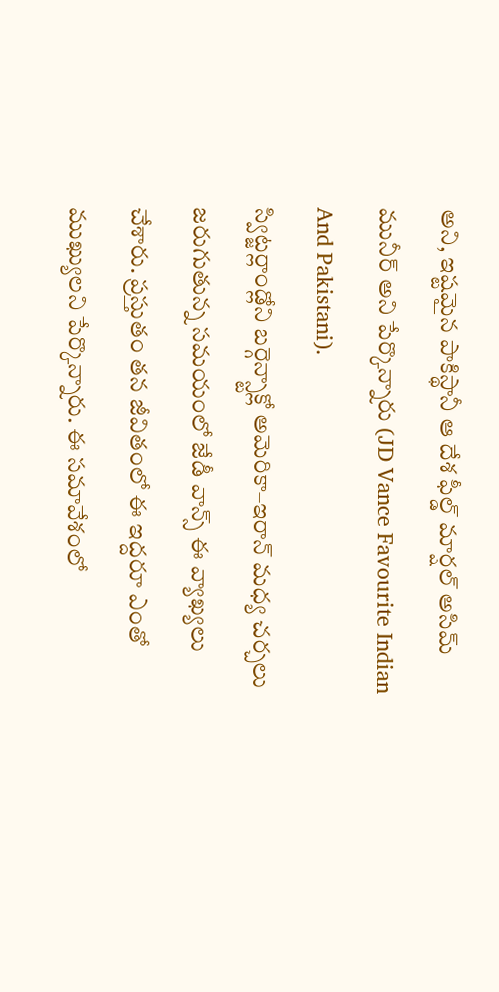అని, ఇష్టమైన పాకిస్థానీ ఆ దేశ ఫీల్డ్ మార్షల్ అసిమ్ మునీర్ అని పేర్కొన్నారు (JD Vance Favourite Indian And Pakistani).
స్విట్జర్లాండ్లోని బర్గెన్స్టాక్లో అమెరికా–ఇరాన్ మధ్య చర్చలు జరుగుతున్న సమయంలో జేడీ వాన్స్ ఈ వ్యాఖ్యలు చేశారు. ప్రస్తుతం తన జీవితంలో ఈ ఇద్దరూ ఎంతో ముఖ్యులని పేర్కొన్నారు. ఈ సమావేశంలో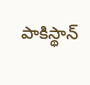పాకిస్థాన్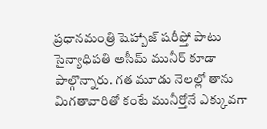ప్రధానమంత్రి షెహ్బాజ్ షరీఫ్తో పాటు సైన్యాధిపతి అసీమ్ మునీర్ కూడా పాల్గొన్నారు. గత మూడు నెలల్లో తాను మిగతావారితో కంటే మునీర్తోనే ఎక్కువగా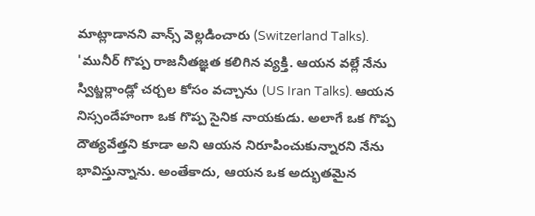మాట్లాడానని వాన్స్ వెల్లడించారు (Switzerland Talks).
'మునీర్ గొప్ప రాజనీతజ్ఞత కలిగిన వ్యక్తి. ఆయన వల్లే నేను స్విట్జర్లాండ్లో చర్చల కోసం వచ్చాను (US Iran Talks). ఆయన నిస్సందేహంగా ఒక గొప్ప సైనిక నాయకుడు. అలాగే ఒక గొప్ప దౌత్యవేత్తని కూడా అని ఆయన నిరూపించుకున్నారని నేను భావిస్తున్నాను. అంతేకాదు, ఆయన ఒక అద్భుతమైన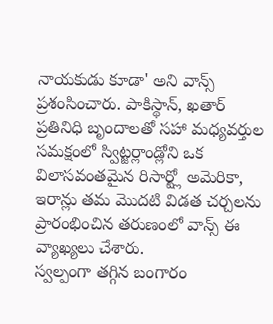నాయకుడు కూడా' అని వాన్స్ ప్రశంసించారు. పాకిస్థాన్, ఖతార్ ప్రతినిధి బృందాలతో సహా మధ్యవర్తుల సమక్షంలో స్విట్జర్లాండ్లోని ఒక విలాసవంతమైన రిసార్ట్లో అమెరికా, ఇరాన్లు తమ మొదటి విడత చర్చలను ప్రారంభించిన తరుణంలో వాన్స్ ఈ వ్యాఖ్యలు చేశారు.
స్వల్పంగా తగ్గిన బంగారం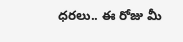ధరలు.. ఈ రోజు మీ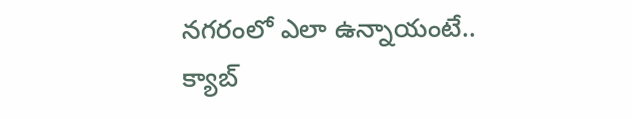నగరంలో ఎలా ఉన్నాయంటే..
క్యాబ్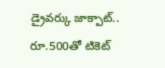డ్రైవర్కు జాక్పాట్.. రూ.500తో టికెట్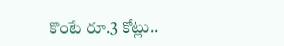కొంటే రూ.3 కోట్లు..